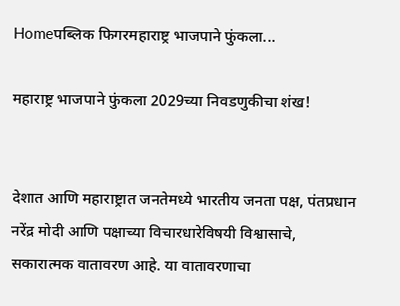Homeपब्लिक फिगरमहाराष्ट्र भाजपाने फुंकला...

महाराष्ट्र भाजपाने फुंकला 2029च्या निवडणुकीचा शंख!


देशात आणि महाराष्ट्रात जनतेमध्ये भारतीय जनता पक्ष, पंतप्रधान नरेंद्र मोदी आणि पक्षाच्या विचारधारेविषयी विश्वासाचे, सकारात्मक वातावरण आहे. या वातावरणाचा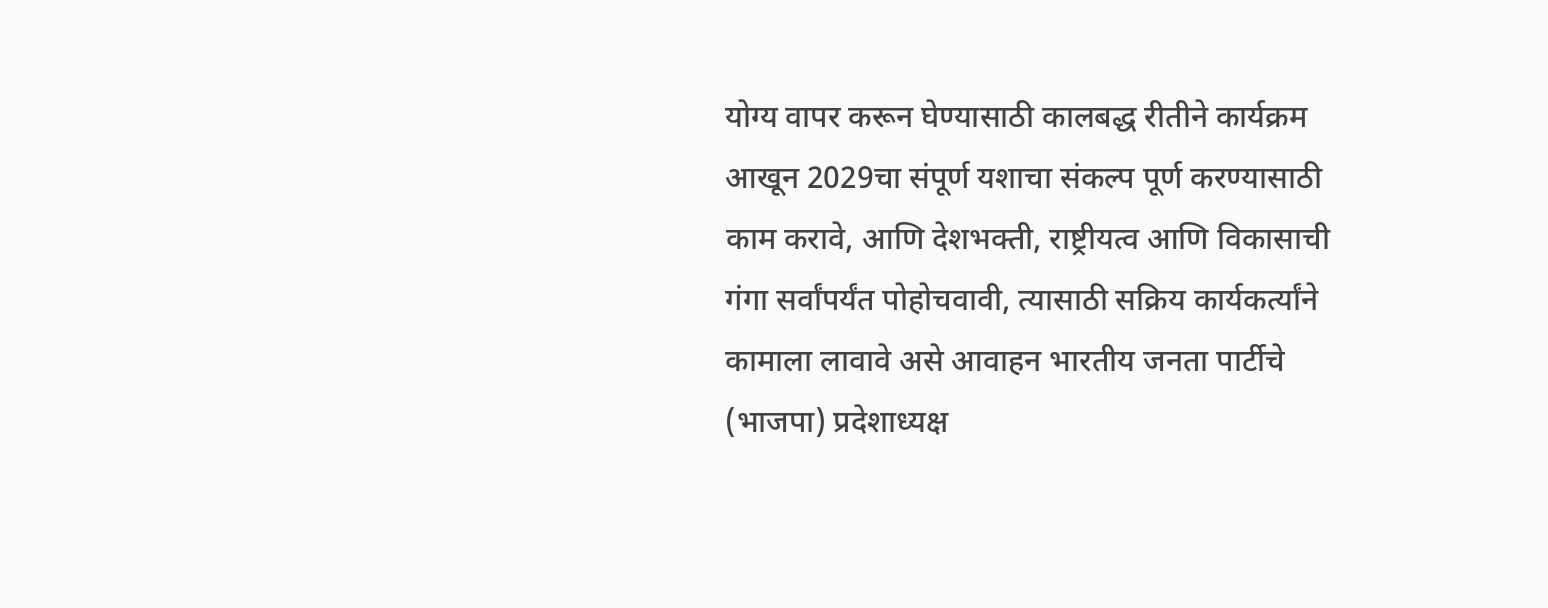योग्य वापर करून घेण्यासाठी कालबद्ध रीतीने कार्यक्रम आखून 2029चा संपूर्ण यशाचा संकल्प पूर्ण करण्यासाठी काम करावे, आणि देशभक्ती, राष्ट्रीयत्व आणि विकासाची गंगा सर्वांपर्यंत पोहोचवावी, त्यासाठी सक्रिय कार्यकर्त्यांने कामाला लावावे असे आवाहन भारतीय जनता पार्टीचे (भाजपा) प्रदेशाध्यक्ष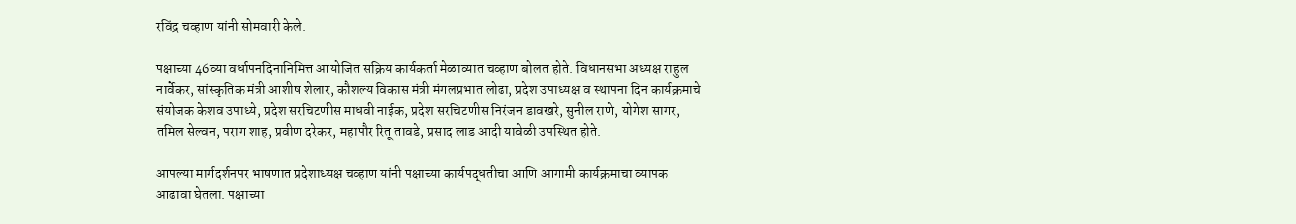रविंद्र चव्हाण यांनी सोमवारी केले.

पक्षाच्या 46व्या वर्धापनदिनानिमित्त आयोजित सक्रिय कार्यकर्ता मेळाव्यात चव्हाण बोलत होते. विधानसभा अध्यक्ष राहुल नार्वेकर, सांस्कृतिक मंत्री आशीष शेलार, कौशल्य विकास मंत्री मंगलप्रभात लोढा, प्रदेश उपाध्यक्ष व स्थापना दिन कार्यक्रमाचे संयोजक केशव उपाध्ये, प्रदेश सरचिटणीस माधवी नाईक, प्रदेश सरचिटणीस निरंजन डावखरे, सुनील राणे, योगेश सागर, तमिल सेल्वन, पराग शाह, प्रवीण दरेकर, महापौर रितू तावडे, प्रसाद लाड आदी यावेळी उपस्थित होते.

आपल्या मार्गदर्शनपर भाषणात प्रदेशाध्यक्ष चव्हाण यांनी पक्षाच्या कार्यपद्धतीचा आणि आगामी कार्यक्रमाचा व्यापक आढावा घेतला. पक्षाच्या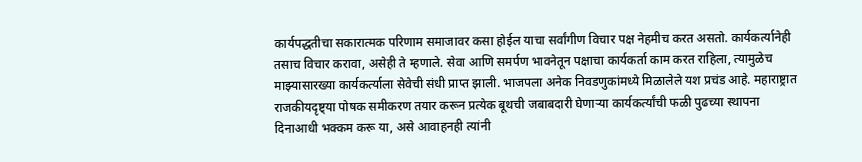कार्यपद्धतीचा सकारात्मक परिणाम समाजावर कसा होईल याचा सर्वांगीण विचार पक्ष नेहमीच करत असतो. कार्यकर्त्यानेही तसाच विचार करावा, असेही ते म्हणाले. सेवा आणि समर्पण भावनेतून पक्षाचा कार्यकर्ता काम करत राहिला, त्यामुळेच माझ्यासारख्या कार्यकर्त्याला सेवेची संधी प्राप्त झाली. भाजपला अनेक निवडणुकांमध्ये मिळालेले यश प्रचंड आहे. महाराष्ट्रात राजकीयदृष्ट्या पोषक समीकरण तयार करून प्रत्येक बूथची जबाबदारी घेणाऱ्या कार्यकर्त्यांची फळी पुढच्या स्थापना दिनाआधी भक्कम करू या, असे आवाहनही त्यांनी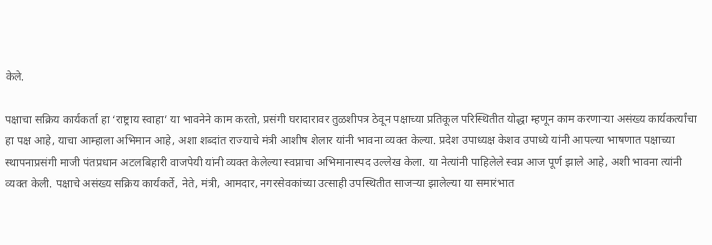केले.

पक्षाचा सक्रिय कार्यकर्ता हा ‘राष्ट्राय स्वाहा’ या भावनेने काम करतो, प्रसंगी घरादारावर तुळशीपत्र ठेवून पक्षाच्या प्रतिकूल परिस्थितीत योद्धा म्हणून काम करणाऱ्या असंख्य कार्यकर्त्यांचा हा पक्ष आहे, याचा आम्हाला अभिमान आहे, अशा शब्दांत राज्याचे मंत्री आशीष शेलार यांनी भावना व्यक्त केल्या. प्रदेश उपाध्यक्ष केशव उपाध्ये यांनी आपल्या भाषणात पक्षाच्या स्थापनाप्रसंगी माजी पंतप्रधान अटलबिहारी वाजपेयी यांनी व्यक्त केलेल्या स्वप्नाचा अभिमानास्पद उल्लेख केला. या नेत्यांनी पाहिलेले स्वप्न आज पूर्ण झाले आहे, अशी भावना त्यांनी व्यक्त केली. पक्षाचे असंख्य सक्रिय कार्यकर्ते, नेते, मंत्री, आमदार, नगरसेवकांच्या उत्साही उपस्थितीत साजऱ्या झालेल्या या समारंभात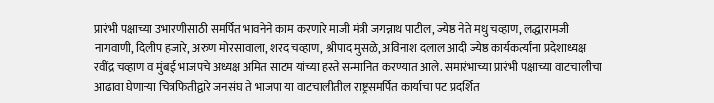प्रारंभी पक्षाच्या उभारणीसाठी समर्पित भावनेने काम करणारे माजी मंत्री जगन्नाथ पाटील, ज्येष्ठ नेते मधु चव्हाण, लद्धारामजी नागवाणी, दिलीप हजारे, अरुण मोरसावाला, शरद चव्हाण, श्रीपाद मुसळे, अविनाश दलाल आदी ज्येष्ठ कार्यकर्त्यांना प्रदेशाध्यक्ष रवींद्र चव्हाण व मुंबई भाजपचे अध्यक्ष अमित साटम यांच्या हस्ते सन्मानित करण्यात आले. समारंभाच्या प्रारंभी पक्षाच्या वाटचालीचा आढावा घेणाऱ्या चित्रफितीद्वारे जनसंघ ते भाजपा या वाटचालीतील राष्ट्रसमर्पित कार्याचा पट प्रदर्शित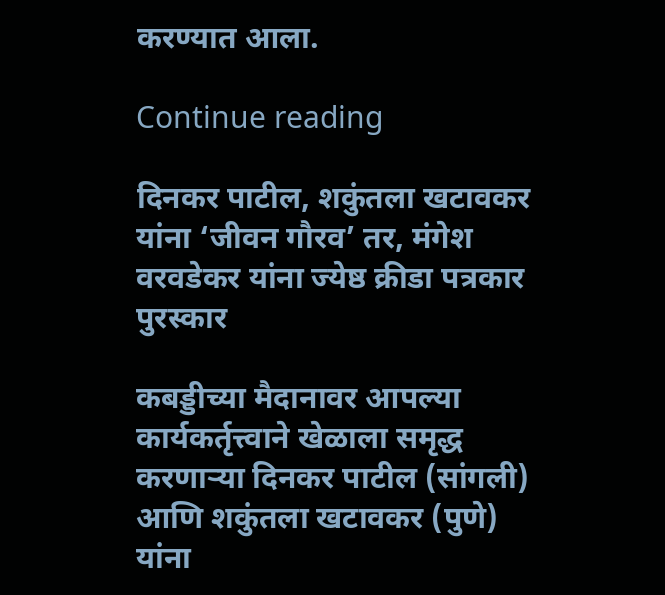करण्यात आला.

Continue reading

दिनकर पाटील, शकुंतला खटावकर यांना ‘जीवन गौरव’ तर, मंगेश वरवडेकर यांना ज्येष्ठ क्रीडा पत्रकार पुरस्कार

कबड्डीच्या मैदानावर आपल्या कार्यकर्तृत्त्वाने खेळाला समृद्ध करणाऱ्या दिनकर पाटील (सांगली) आणि शकुंतला खटावकर (पुणे) यांना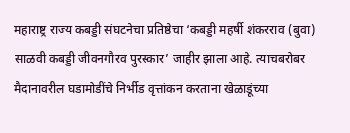महाराष्ट्र राज्य कबड्डी संघटनेचा प्रतिष्ठेचा ‘कबड्डी महर्षी शंकरराव (बुवा) साळवी कबड्डी जीवनगौरव पुरस्कार’ जाहीर झाला आहे. त्याचबरोबर मैदानावरील घडामोडींचे निर्भीड वृत्तांकन करताना खेळाडूंच्या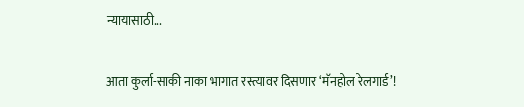न्यायासाठी...

आता कुर्ला-साकी नाका भागात रस्त्यावर दिसणार ‘मॅनहोल रेलगार्ड’!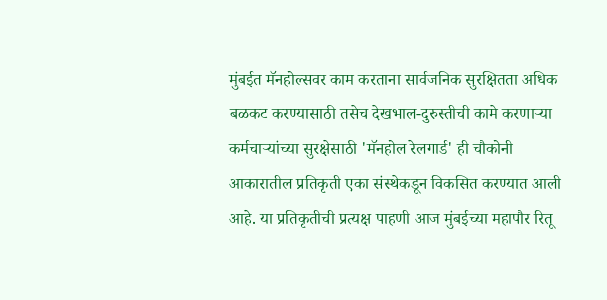मुंबईत मॅनहोल्सवर काम करताना सार्वजनिक सुरक्षितता अधिक बळकट करण्यासाठी तसेच देखभाल-दुरुस्तीची कामे करणाऱ्या कर्मचाऱ्यांच्या सुरक्षेसाठी 'मॅनहोल रेलगार्ड' ही चौकोनी आकारातील प्रतिकृती एका संस्थेकडून विकसित करण्यात आली आहे. या प्रतिकृतीची प्रत्यक्ष पाहणी आज मुंबईच्या महापौर रितू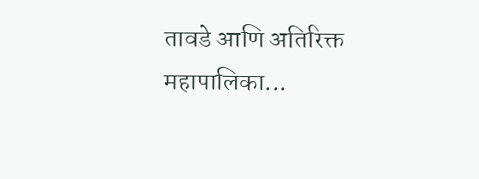तावडे आणि अतिरिक्त महापालिका...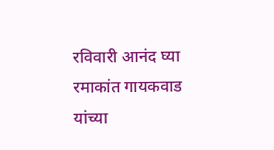रविवारी आनंद घ्या रमाकांत गायकवाड यांच्या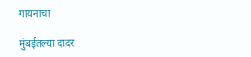गायनाचा

मुंबईतल्या दादर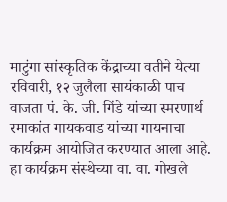माटुंगा सांस्कृतिक केंद्राच्या वतीने येत्या रविवारी, १२ जुलैला सायंकाळी पाच वाजता पं. के. जी. गिंडे यांच्या स्मरणार्थ रमाकांत गायकवाड यांच्या गायनाचा कार्यक्रम आयोजित करण्यात आला आहे. हा कार्यक्रम संस्थेच्या वा. वा. गोखले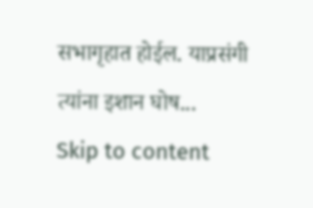सभागृहात होईल. याप्रसंगी त्यांना इशान घोष...
Skip to content